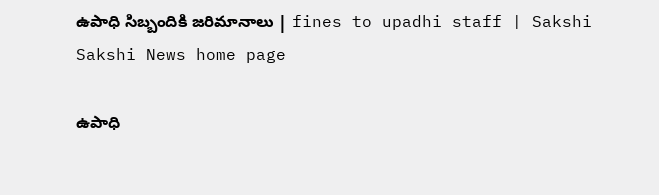ఉపాధి సిబ్బందికి జరిమానాలు | fines to upadhi staff | Sakshi
Sakshi News home page

ఉపాధి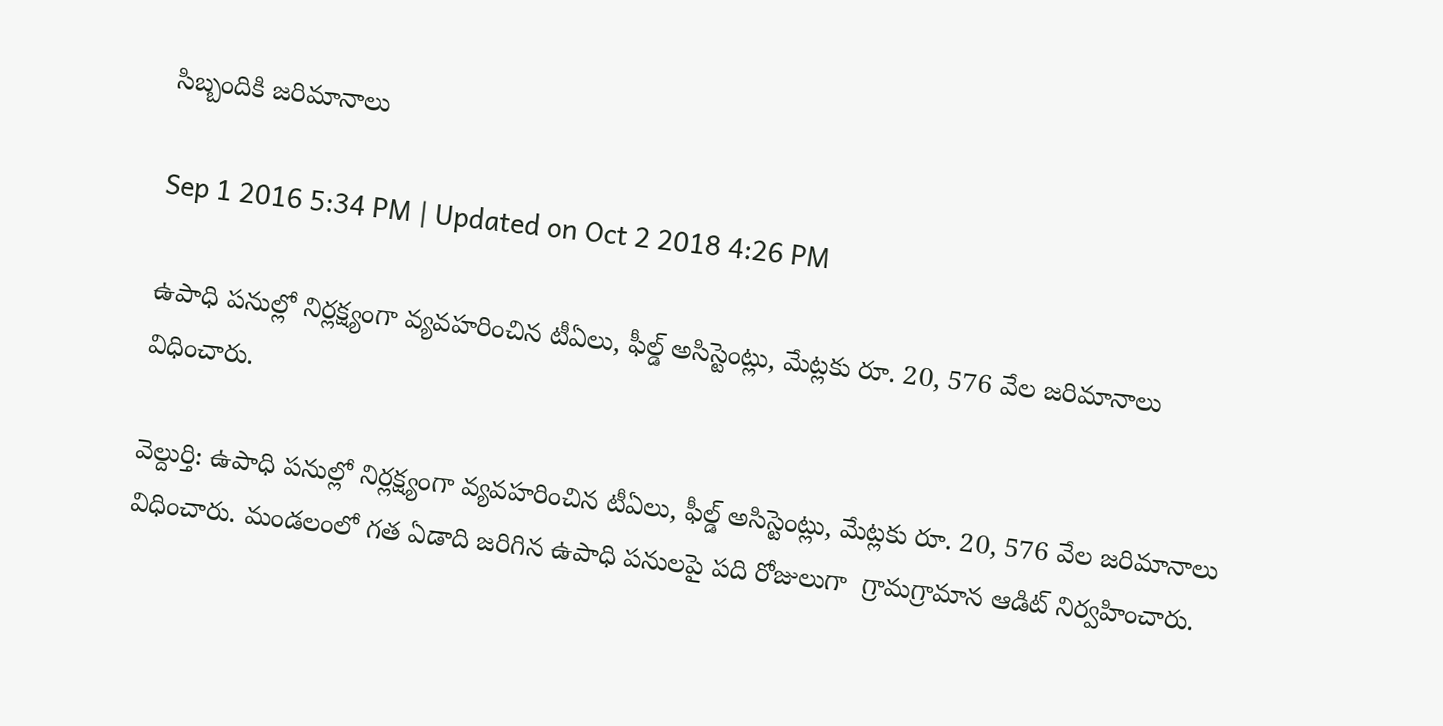సిబ్బందికి జరిమానాలు

Sep 1 2016 5:34 PM | Updated on Oct 2 2018 4:26 PM

ఉపాధి పనుల్లో నిర్లక్ష్యంగా వ్యవహరించిన టీఏలు, ఫీల్డ్‌ అసిస్టెంట్లు, మేట్లకు రూ. 20, 576 వేల జరిమానాలు విధించారు.

వెల్దుర్తి: ఉపాధి పనుల్లో నిర్లక్ష్యంగా వ్యవహరించిన టీఏలు, ఫీల్డ్‌ అసిస్టెంట్లు, మేట్లకు రూ. 20, 576 వేల జరిమానాలు విధించారు. మండలంలో గత ఏడాది జరిగిన ఉపాధి పనులపై పది రోజులుగా  గ్రామగ్రామాన ఆడిట్ నిర్వహించారు.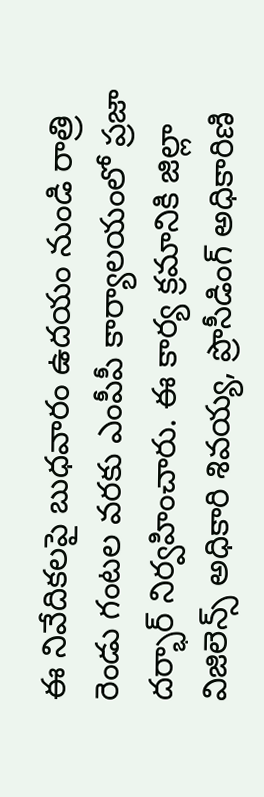ఈ నివేదికలపై బుధవారం ఉదయం నుండి రాత్రి రెండు గంటల వరకు ఎంపీపీ కార్యాలయంలో ప్రజా దర్భార్ నిర్వహించారు. ఈ కార్య క్రమానికి జిల్లా విజిలెన్స్‌ అధికారి శివయ్య, ప్రొసీడింగ్‌ అధికారిణి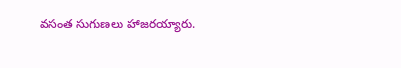వసంత సుగుణలు హాజరయ్యారు.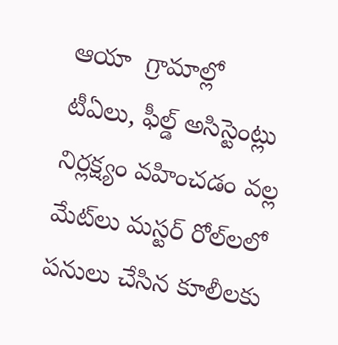ఆయా  గ్రామాల్లో టీఏలు, ఫీల్డ్‌ అసిస్టెంట్లు నిర్లక్ష్యం వహించడం వల్ల  మేట్‌లు మస్టర్‌ రోల్‌లలో పనులు చేసిన కూలీలకు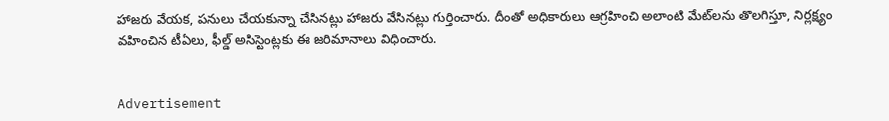హాజరు వేయక, పనులు చేయకున్నా చేసినట్లు హాజరు వేసినట్లు గుర్తించారు. దీంతో అధికారులు ఆగ్రహించి అలాంటి మేట్‌లను తొలగిస్తూ, నిర్లక్ష్యం వహించిన టీఏలు, ఫీల్డ్‌ అసిస్టెంట్లకు ఈ జరిమానాలు విధించారు.


Advertisement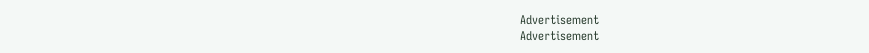Advertisement
Advertisement